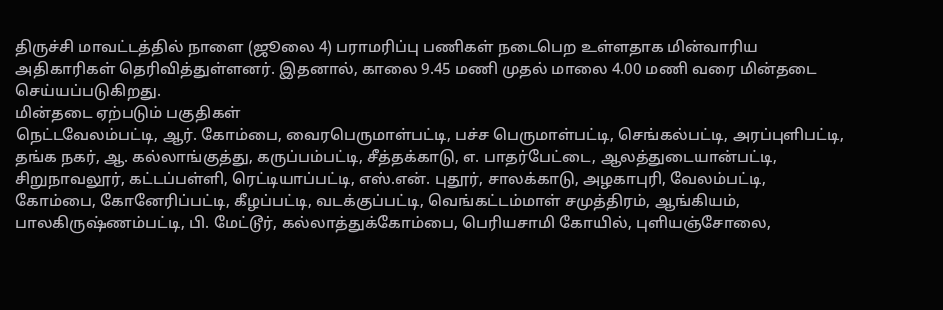திருச்சி மாவட்டத்தில் நாளை (ஜூலை 4) பராமரிப்பு பணிகள் நடைபெற உள்ளதாக மின்வாரிய அதிகாரிகள் தெரிவித்துள்ளனர். இதனால், காலை 9.45 மணி முதல் மாலை 4.00 மணி வரை மின்தடை செய்யப்படுகிறது.
மின்தடை ஏற்படும் பகுதிகள்
நெட்டவேலம்பட்டி, ஆர். கோம்பை, வைரபெருமாள்பட்டி, பச்ச பெருமாள்பட்டி, செங்கல்பட்டி, அரப்புளிபட்டி, தங்க நகர், ஆ. கல்லாங்குத்து, கருப்பம்பட்டி, சீத்தக்காடு, எ. பாதர்பேட்டை, ஆலத்துடையான்பட்டி, சிறுநாவலூர், கட்டப்பள்ளி, ரெட்டியாப்பட்டி, எஸ்.என். புதூர், சாலக்காடு, அழகாபுரி, வேலம்பட்டி, கோம்பை, கோனேரிப்பட்டி, கீழப்பட்டி, வடக்குப்பட்டி, வெங்கட்டம்மாள் சமுத்திரம், ஆங்கியம், பாலகிருஷ்ணம்பட்டி, பி. மேட்டூர், கல்லாத்துக்கோம்பை, பெரியசாமி கோயில், புளியஞ்சோலை,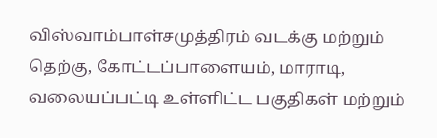விஸ்வாம்பாள்சமுத்திரம் வடக்கு மற்றும் தெற்கு, கோட்டப்பாளையம், மாராடி, வலையப்பட்டி உள்ளிட்ட பகுதிகள் மற்றும்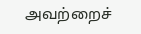அவற்றைச்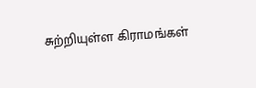சுற்றியுள்ள கிராமங்கள்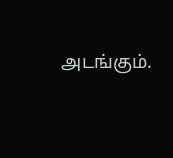அடங்கும்.